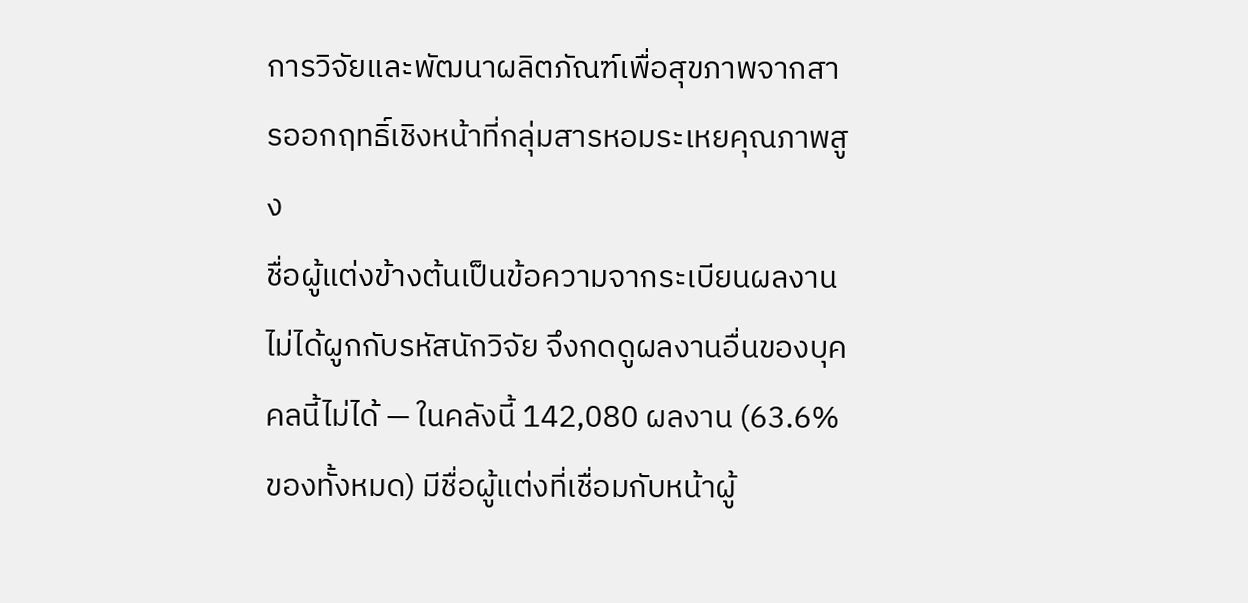การวิจัยและพัฒนาผลิตภัณฑ์เพื่อสุขภาพจากสารออกฤทธิ์เชิงหน้าที่กลุ่มสารหอมระเหยคุณภาพสูง
ชื่อผู้แต่งข้างต้นเป็นข้อความจากระเบียนผลงาน ไม่ได้ผูกกับรหัสนักวิจัย จึงกดดูผลงานอื่นของบุคคลนี้ไม่ได้ — ในคลังนี้ 142,080 ผลงาน (63.6% ของทั้งหมด) มีชื่อผู้แต่งที่เชื่อมกับหน้าผู้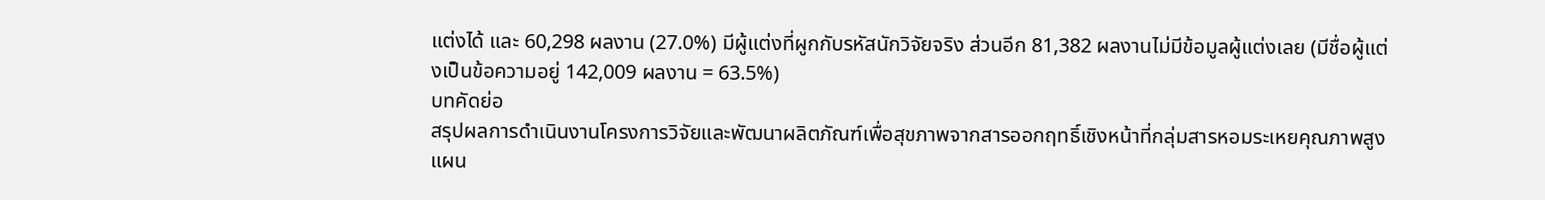แต่งได้ และ 60,298 ผลงาน (27.0%) มีผู้แต่งที่ผูกกับรหัสนักวิจัยจริง ส่วนอีก 81,382 ผลงานไม่มีข้อมูลผู้แต่งเลย (มีชื่อผู้แต่งเป็นข้อความอยู่ 142,009 ผลงาน = 63.5%)
บทคัดย่อ
สรุปผลการดำเนินงานโครงการวิจัยและพัฒนาผลิตภัณฑ์เพื่อสุขภาพจากสารออกฤทธิ์เชิงหน้าที่กลุ่มสารหอมระเหยคุณภาพสูงแผน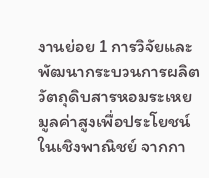งานย่อย 1 การวิจัยและพัฒนากระบวนการผลิตวัตถุดิบสารหอมระเหยมูลค่าสูงเพื่อประโยชน์ในเชิงพาณิชย์ จากกา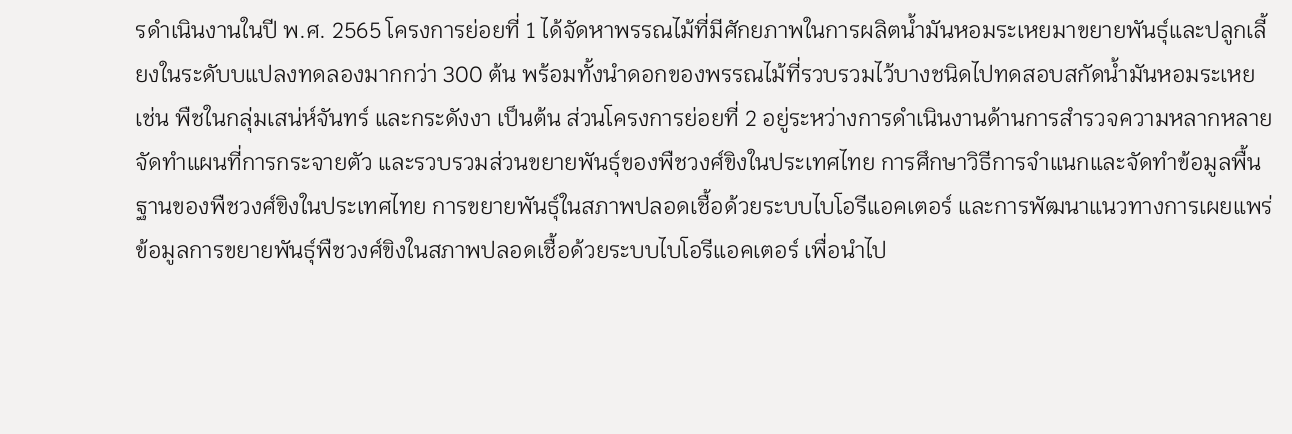รดำเนินงานในปี พ.ศ. 2565 โครงการย่อยที่ 1 ได้จัดหาพรรณไม้ที่มีศักยภาพในการผลิตน้ำมันหอมระเหยมาขยายพันธุ์และปลูกเลี้ยงในระดับบแปลงทดลองมากกว่า 300 ต้น พร้อมทั้งนำดอกของพรรณไม้ที่รวบรวมไว้บางชนิดไปทดสอบสกัดน้ำมันหอมระเหย เช่น พืชในกลุ่มเสน่ห์จันทร์ และกระดังงา เป็นต้น ส่วนโครงการย่อยที่ 2 อยู่ระหว่างการดำเนินงานด้านการสำรวจความหลากหลาย จัดทำแผนที่การกระจายตัว และรวบรวมส่วนขยายพันธุ์ของพืชวงศ์ขิงในประเทศไทย การศึกษาวิธีการจำแนกและจัดทำข้อมูลพื้นฐานของพืชวงศ์ขิงในประเทศไทย การขยายพันธุ์ในสภาพปลอดเชื้อด้วยระบบไบโอรีแอคเตอร์ และการพัฒนาแนวทางการเผยแพร่ข้อมูลการขยายพันธุ์พืชวงศ์ขิงในสภาพปลอดเชื้อด้วยระบบไบโอรีแอคเตอร์ เพื่อนำไป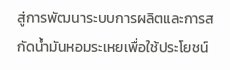สู่การพัฒนาระบบการผลิตและการสกัดน้ำมันหอมระเหยเพื่อใช้ประโยชน์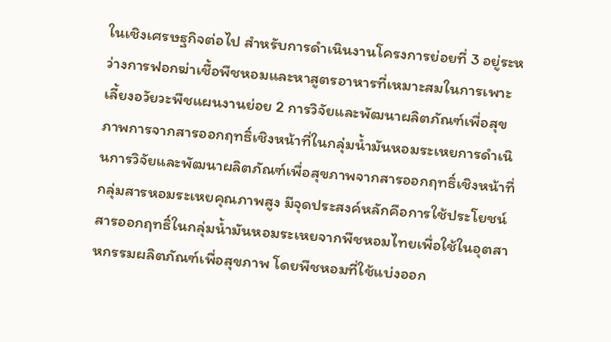ในเชิงเศรษฐกิจต่อไป สำหรับการดำเนินงานโครงการย่อยที่ 3 อยู่ระหว่างการฟอกฆ่าเชื้อพืชหอมและหาสูตรอาหารที่เหมาะสมในการเพาะเลี้ยงอวัยวะพืชแผนงานย่อย 2 การวิจัยและพัฒนาผลิตภัณฑ์เพื่อสุขภาพการจากสารออกฤทธิ์เชิงหน้าที่ในกลุ่มน้ำมันหอมระเหยการดำเนินการวิจัยและพัฒนาผลิตภัณฑ์เพื่อสุขภาพจากสารออกฤทธิ์เชิงหน้าที่กลุ่มสารหอมระเหยคุณภาพสูง มีจุดประสงค์หลักคือการใช้ประโยชน์สารออกฤทธิ์ในกลุ่มน้ำมันหอมระเหยจากพืชหอมไทยเพื่อใช้ในอุตสาหกรรมผลิตภัณฑ์เพื่อสุขภาพ โดยพืชหอมที่ใช้แบ่งออก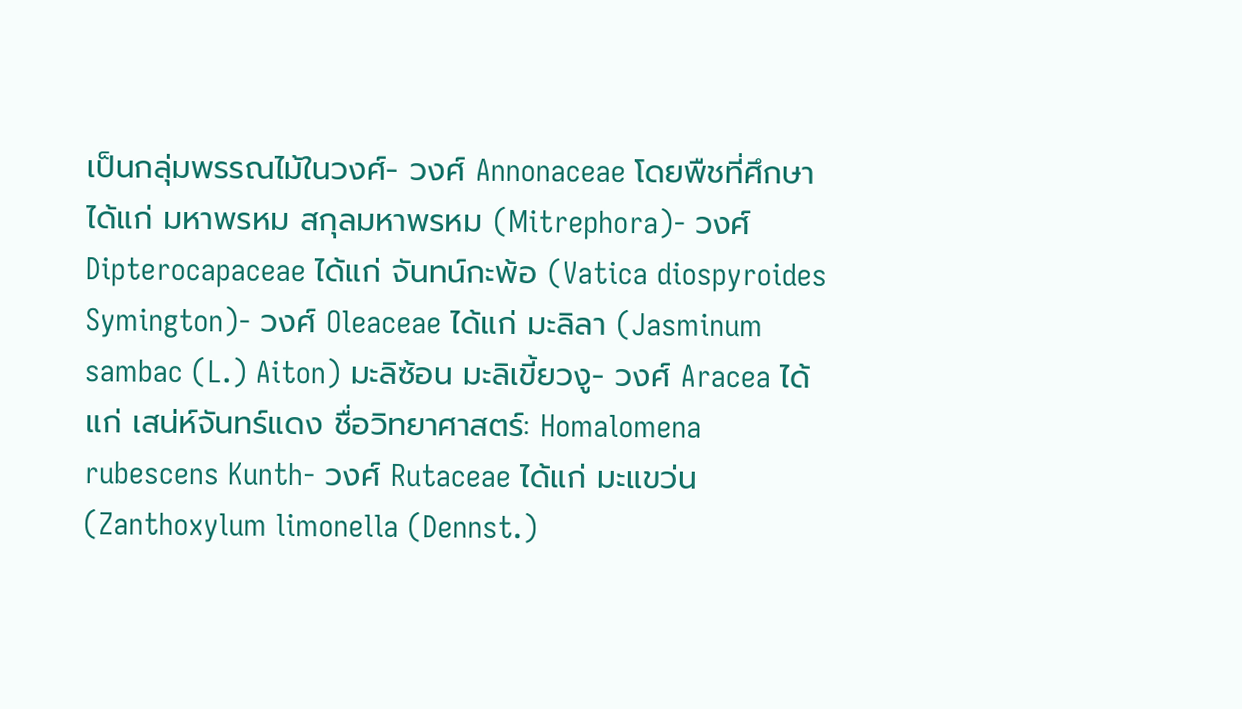เป็นกลุ่มพรรณไม้ในวงศ์- วงศ์ Annonaceae โดยพืชที่ศึกษา ได้แก่ มหาพรหม สกุลมหาพรหม (Mitrephora)- วงศ์ Dipterocapaceae ได้แก่ จันทน์กะพ้อ (Vatica diospyroides Symington)- วงศ์ Oleaceae ได้แก่ มะลิลา (Jasminum sambac (L.) Aiton) มะลิซ้อน มะลิเขี้ยวงู- วงศ์ Aracea ได้แก่ เสน่ห์จันทร์แดง ชื่อวิทยาศาสตร์: Homalomena rubescens Kunth- วงศ์ Rutaceae ได้แก่ มะแขว่น (Zanthoxylum limonella (Dennst.)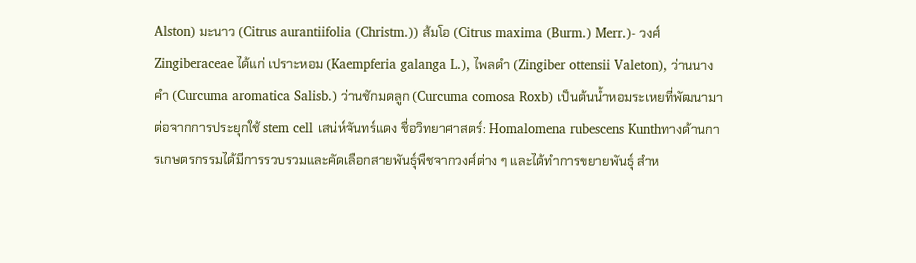Alston) มะนาว (Citrus aurantiifolia (Christm.)) ส้มโอ (Citrus maxima (Burm.) Merr.)- วงศ์ Zingiberaceae ได้แก่ เปราะหอม (Kaempferia galanga L.), ไพลดำ (Zingiber ottensii Valeton), ว่านนางคำ (Curcuma aromatica Salisb.) ว่านชักมดลูก (Curcuma comosa Roxb) เป็นต้นน้ำหอมระเหยที่พัฒนามาต่อจากการประยุกใช้ stem cell เสน่ห์จันทร์แดง ชื่อวิทยาศาสตร์: Homalomena rubescens Kunthทางด้านการเกษตรกรรมได้มีการรวบรวมและคัดเลือกสายพันธุ์พืชจากวงศ์ต่าง ๆ และได้ทำการขยายพันธุ์ สำห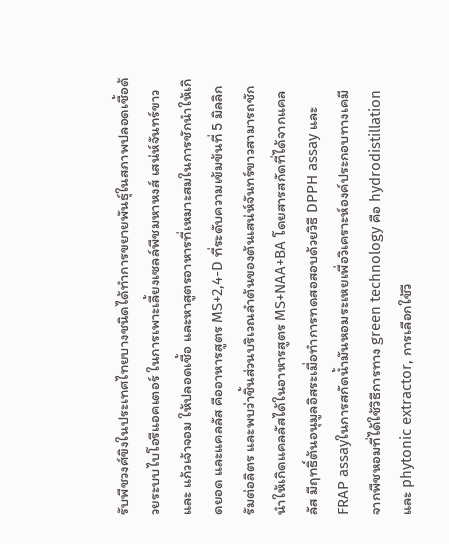รับพืชวงศ์ขิงในประเทศไทยบางชนิดได้ทำการขยายพันธุ์ในสภาพปลอดเชื้อด้วยระบบไบโอรีแอคเตอร์ ในการเพาะเลี้ยงเซลล์พืชมหาหงส์ เสน่ห์จันทร์ขาว และ แก้วเจ้าจอม ให้ปลอดเชื้อ และหาสูตรอาหารที่เหมาะสมในการชักนำให้เกิดยอด และแคลลัส คืออาหารสูตร MS+2,4-D ที่ระดับความเข้มข้นที่ 5 มิลลิกรัมต่อลิตร และพบว่าชิ้นส่วนบริเวณลำต้นของต้นเสน่ห์จันทร์ขาวสามารถชักนำให้เกิดแคลลัสได้ในอาหารสูตร MS+NAA+BA โดยสารสกัดที่ได้จากแคลลัส มีฤทธิ์ต้นอนุมูลอิสระเมื่อทำการทดสอสอบด้วยวิธี DPPH assay และ FRAP assayในการสกัดน้ำมันหอมระเหยเพื่อวิเคราะห์องค์ประกอบทางเคมีจากพืชหอมที่ได้ใช้วิธีการทาง green technology คือ hydrodistillation และ phytonic extractor, การเลือกใช้วี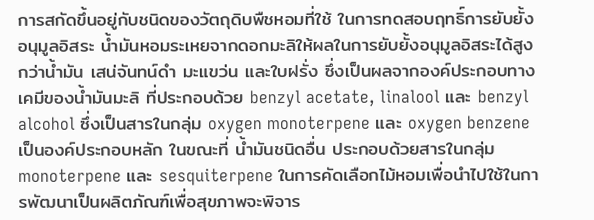การสกัดขึ้นอยู่กับชนิดของวัตถุดิบพืชหอมที่ใช้ ในการทดสอบฤทธิ์การยับยั้งอนุมูลอิสระ น้ำมันหอมระเหยจากดอกมะลิให้ผลในการยับยั้งอนุมูลอิสระได้สูงกว่าน้ำมัน เสน่จันทน์ดำ มะแขว่น และใบฝรั่ง ซึ่งเป็นผลจากองค์ประกอบทางเคมีของน้ำมันมะลิ ที่ประกอบด้วย benzyl acetate, linalool และ benzyl alcohol ซึ่งเป็นสารในกลุ่ม oxygen monoterpene และ oxygen benzene เป็นองค์ประกอบหลัก ในขณะที่ น้ำมันชนิดอื่น ประกอบด้วยสารในกลุ่ม monoterpene และ sesquiterpene ในการคัดเลือกไม้หอมเพื่อนำไปใช้ในการพัฒนาเป็นผลิตภัณฑ์เพื่อสุขภาพจะพิจาร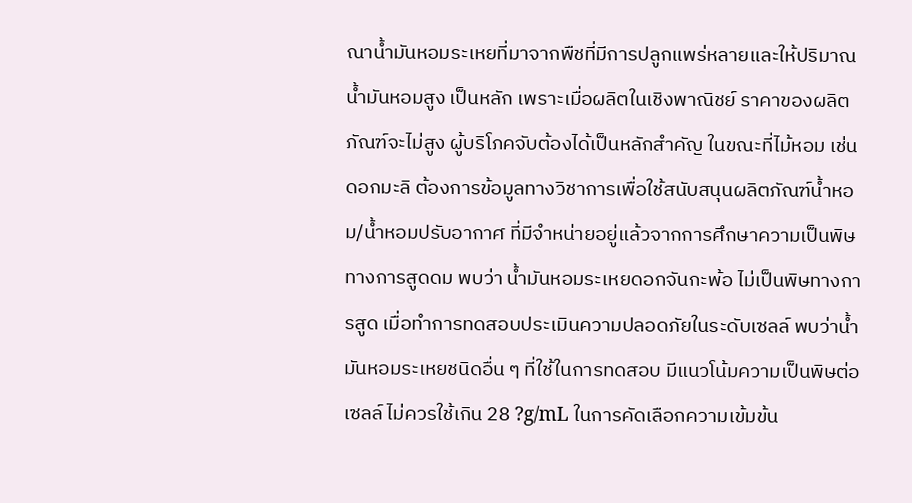ณาน้ำมันหอมระเหยที่มาจากพืชที่มีการปลูกแพร่หลายและให้ปริมาณน้ำมันหอมสูง เป็นหลัก เพราะเมื่อผลิตในเชิงพาณิชย์ ราคาของผลิตภัณฑ์จะไม่สูง ผู้บริโภคจับต้องได้เป็นหลักสำคัญ ในขณะที่ไม้หอม เช่น ดอกมะลิ ต้องการข้อมูลทางวิชาการเพื่อใช้สนับสนุนผลิตภัณฑ์น้ำหอม/น้ำหอมปรับอากาศ ที่มีจำหน่ายอยู่แล้วจากการศึกษาความเป็นพิษทางการสูดดม พบว่า น้ำมันหอมระเหยดอกจันกะพ้อ ไม่เป็นพิษทางการสูด เมื่อทำการทดสอบประเมินความปลอดภัยในระดับเซลล์ พบว่าน้ำมันหอมระเหยชนิดอื่น ๆ ที่ใช้ในการทดสอบ มีแนวโน้มความเป็นพิษต่อเซลล์ ไม่ควรใช้เกิน 28 ?g/mL ในการคัดเลือกความเข้มข้น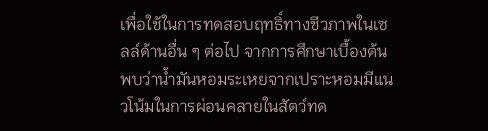เพื่อใช้ในการทดสอบฤทธิ์ทางชีวภาพในเซลล์ด้านอื่น ๆ ต่อไป จากการศึกษาเบื้องต้นพบว่าน้ำมันหอมระเหยจากเปราะหอมมีแนวโน้มในการผ่อนคลายในสัตว์ทด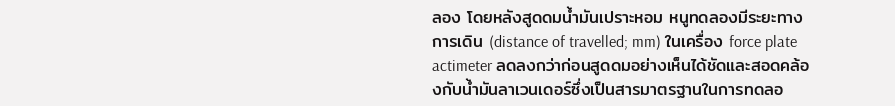ลอง โดยหลังสูดดมน้ำมันเปราะหอม หนูทดลองมีระยะทางการเดิน (distance of travelled; mm) ในเครื่อง force plate actimeter ลดลงกว่าก่อนสูดดมอย่างเห็นได้ชัดและสอดคล้องกับน้ำมันลาเวนเดอร์ซึ่งเป็นสารมาตรฐานในการทดลอ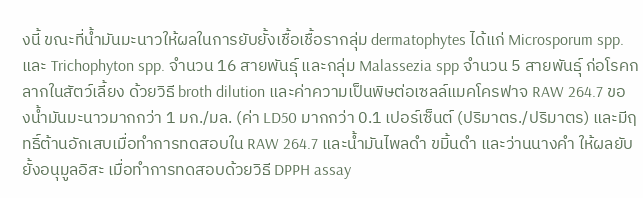งนี้ ขณะที่น้ำมันมะนาวให้ผลในการยับยั้งเชื้อเชื้อรากลุ่ม dermatophytes ได้แก่ Microsporum spp.และ Trichophyton spp. จำนวน 16 สายพันธุ์ และกลุ่ม Malassezia spp จำนวน 5 สายพันธุ์ ก่อโรคกลากในสัตว์เลี้ยง ด้วยวิธี broth dilution และค่าความเป็นพิษต่อเซลล์แมคโครฟาจ RAW 264.7 ของน้ำมันมะนาวมากกว่า 1 มก./มล. (ค่า LD50 มากกว่า 0.1 เปอร์เซ็นต์ (ปริมาตร./ปริมาตร) และมีฤทธิ์ต้านอักเสบเมื่อทำการทดสอบใน RAW 264.7 และน้ำมันไพลดำ ขมิ้นดำ และว่านนางคำ ให้ผลยับยั้งอนุมูลอิสะ เมื่อทำการทดสอบด้วยวิธี DPPH assay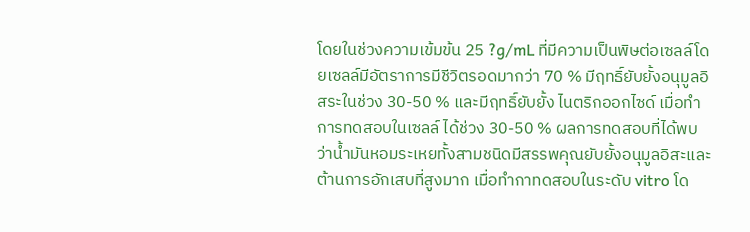โดยในช่วงความเข้มข้น 25 ?g/mL ที่มีความเป็นพิษต่อเซลล์โดยเซลล์มีอัตราการมีชีวิตรอดมากว่า 70 % มีฤทธิ์ยับยั้งอนุมูลอิสระในช่วง 30-50 % และมีฤทธิ์ยับยั้ง ไนตริกออกไซด์ เมื่อทำการทดสอบในเซลล์ ได้ช่วง 30-50 % ผลการทดสอบที่ได้พบว่าน้ำมันหอมระเหยทั้งสามชนิดมีสรรพคุณยับยั้งอนุมูลอิสะและต้านการอักเสบที่สูงมาก เมื่อทำกาทดสอบในระดับ vitro โด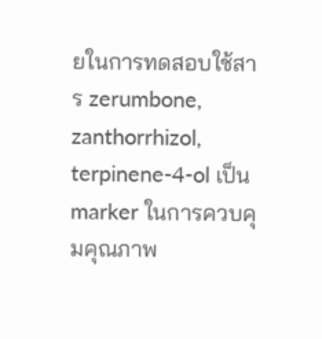ยในการทดสอบใช้สาร zerumbone, zanthorrhizol, terpinene-4-ol เป็น marker ในการควบคุมคุณภาพ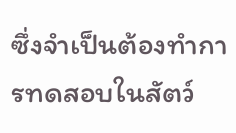ซึ่งจำเป็นต้องทำการทดสอบในสัตว์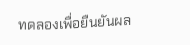ทดลองเพื่อยืนยันผล